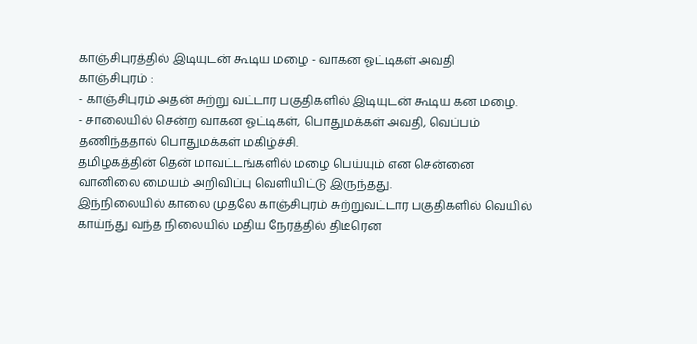காஞ்சிபுரத்தில் இடியுடன் கூடிய மழை - வாகன ஓட்டிகள் அவதி
காஞ்சிபுரம் :
- காஞ்சிபுரம் அதன் சுற்று வட்டார பகுதிகளில் இடியுடன் கூடிய கன மழை.
- சாலையில் சென்ற வாகன ஓட்டிகள், பொதுமக்கள் அவதி, வெப்பம் தணிந்ததால் பொதுமக்கள் மகிழ்ச்சி.
தமிழகத்தின் தென் மாவட்டங்களில் மழை பெய்யும் என சென்னை வானிலை மையம் அறிவிப்பு வெளியிட்டு இருந்தது.
இந்நிலையில் காலை முதலே காஞ்சிபுரம் சுற்றுவட்டார பகுதிகளில் வெயில் காய்ந்து வந்த நிலையில் மதிய நேரத்தில் திடீரென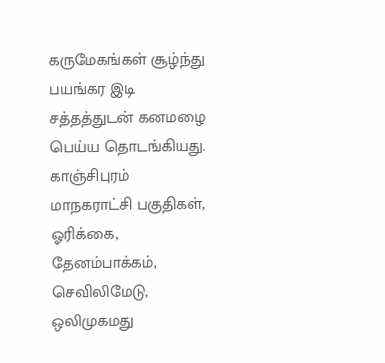கருமேகங்கள் சூழ்ந்து பயங்கர இடி சத்தத்துடன் கனமழை பெய்ய தொடங்கியது.
காஞ்சிபுரம் மாநகராட்சி பகுதிகள், ஓரிக்கை, தேனம்பாக்கம், செவிலிமேடு, ஒலிமுகமது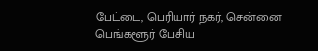பேட்டை, பெரியார் நகர், சென்னை பெங்களூர் பேசிய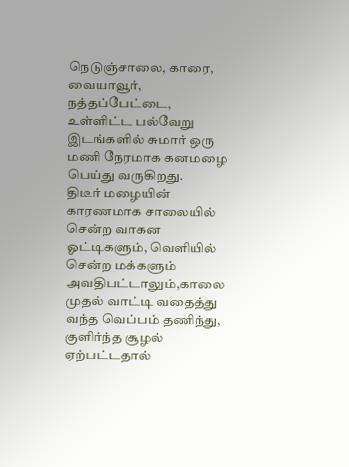நெடுஞ்சாலை, காரை, வையாவூர், நத்தப்பேட்டை, உள்ளிட்ட பல்வேறு இடங்களில் சுமார் ஒரு மணி நேரமாக கனமழை பெய்து வருகிறது.
திடீர் மழையின் காரணமாக சாலையில் சென்ற வாகன ஓட்டிகளும், வெளியில் சென்ற மக்களும் அவதிபட்டாலும்,காலை முதல் வாட்டி வதைத்து வந்த வெப்பம் தணிந்து, குளிர்ந்த சூழல் ஏற்பட்டதால்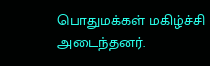பொதுமக்கள் மகிழ்ச்சி அடைந்தனர்.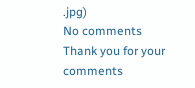.jpg)
No comments
Thank you for your comments